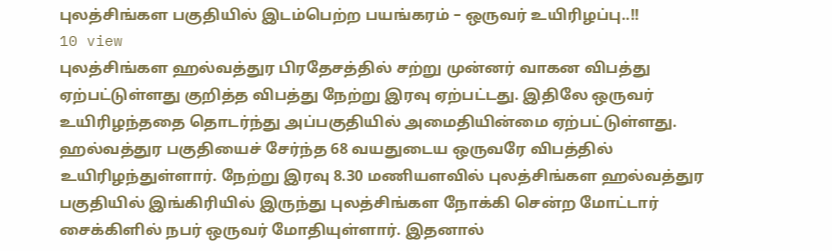புலத்சிங்கள பகுதியில் இடம்பெற்ற பயங்கரம் – ஒருவர் உயிரிழப்பு..!!
10 view
புலத்சிங்கள ஹல்வத்துர பிரதேசத்தில் சற்று முன்னர் வாகன விபத்து ஏற்பட்டுள்ளது குறித்த விபத்து நேற்று இரவு ஏற்பட்டது. இதிலே ஒருவர் உயிரிழந்ததை தொடர்ந்து அப்பகுதியில் அமைதியின்மை ஏற்பட்டுள்ளது. ஹல்வத்துர பகுதியைச் சேர்ந்த 68 வயதுடைய ஒருவரே விபத்தில் உயிரிழந்துள்ளார். நேற்று இரவு 8.30 மணியளவில் புலத்சிங்கள ஹல்வத்துர பகுதியில் இங்கிரியில் இருந்து புலத்சிங்கள நோக்கி சென்ற மோட்டார் சைக்கிளில் நபர் ஒருவர் மோதியுள்ளார். இதனால்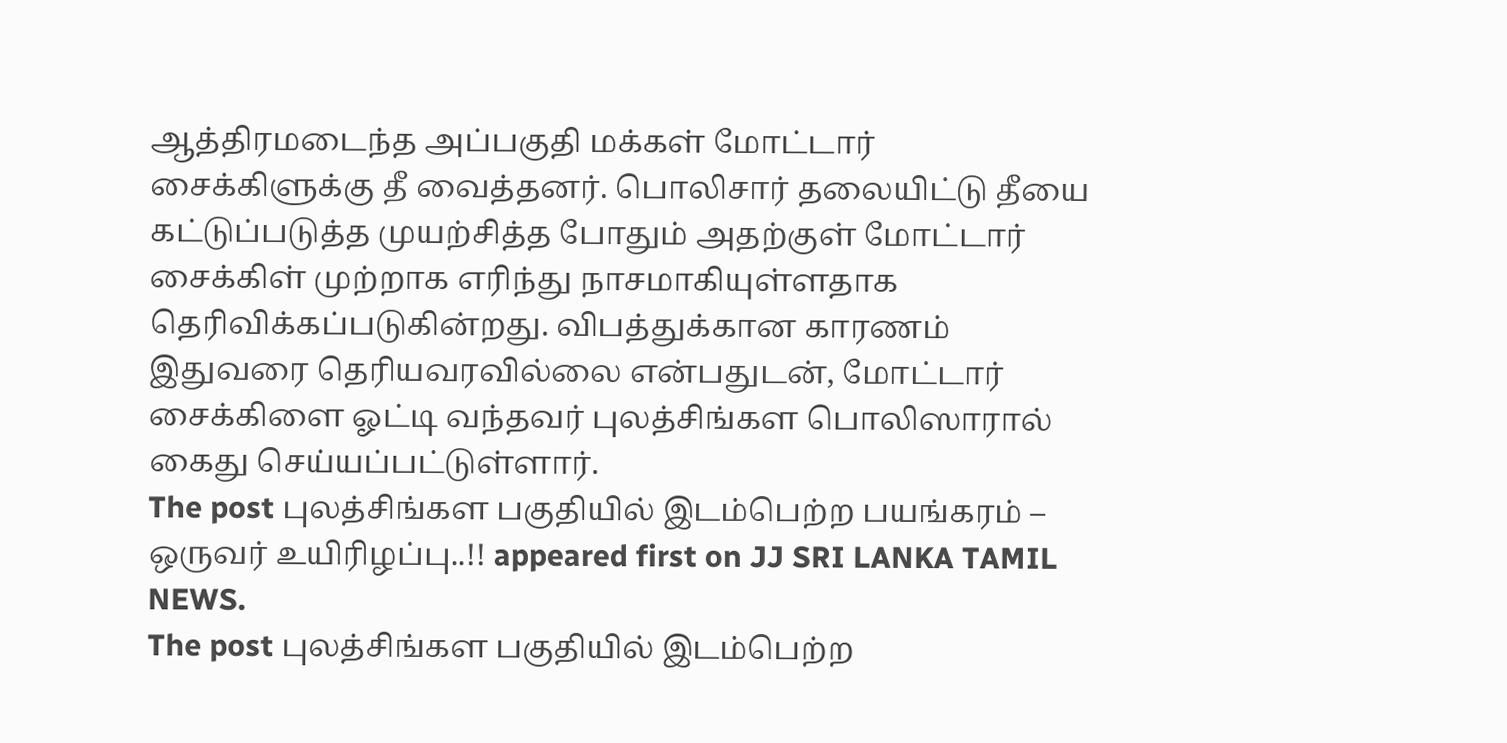ஆத்திரமடைந்த அப்பகுதி மக்கள் மோட்டார் சைக்கிளுக்கு தீ வைத்தனர். பொலிசார் தலையிட்டு தீயை கட்டுப்படுத்த முயற்சித்த போதும் அதற்குள் மோட்டார் சைக்கிள் முற்றாக எரிந்து நாசமாகியுள்ளதாக தெரிவிக்கப்படுகின்றது. விபத்துக்கான காரணம் இதுவரை தெரியவரவில்லை என்பதுடன், மோட்டார் சைக்கிளை ஓட்டி வந்தவர் புலத்சிங்கள பொலிஸாரால் கைது செய்யப்பட்டுள்ளார்.
The post புலத்சிங்கள பகுதியில் இடம்பெற்ற பயங்கரம் – ஒருவர் உயிரிழப்பு..!! appeared first on JJ SRI LANKA TAMIL NEWS.
The post புலத்சிங்கள பகுதியில் இடம்பெற்ற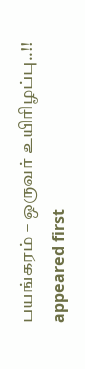பயங்கரம் – ஒருவர் உயிரிழப்பு..!! appeared first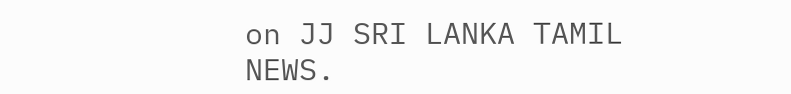on JJ SRI LANKA TAMIL NEWS.